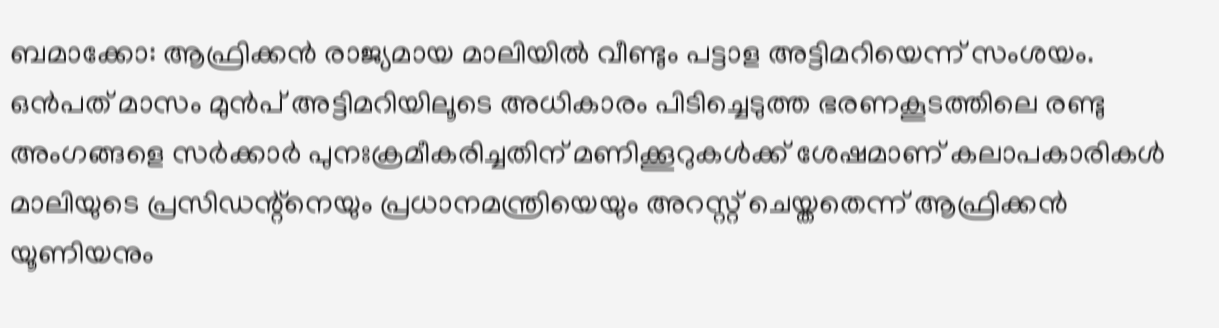ബമാക്കോ: ആഫ്രിക്കൻ രാജ്യമായ മാലിയിൽ വീണ്ടും പട്ടാള അട്ടിമറിയെന്ന് സംശയം. ഒൻപത് മാസം മുൻപ് അട്ടിമറിയിലൂടെ അധികാരം പിടിച്ചെടുത്ത ഭരണകൂടത്തിലെ രണ്ടു അംഗങ്ങളെ സർക്കാർ പുനഃക്രമീകരിച്ചതിന് മണിക്കൂറുകൾക്ക് ശേഷമാണ് കലാപകാരികൾ മാലിയുടെ പ്രസിഡന്റ്നെയും പ്രധാനമന്ത്രിയെയും അറസ്റ്റ് ചെയ്തതെന്ന് ആഫ്രിക്കൻ യൂണിയനും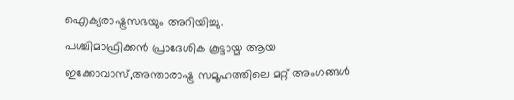ഐക്യരാഷ്ട്രസഭയും അറിയിച്ചു.
പശ്ചിമാഫ്രിക്കൻ പ്രാദേശിക കൂട്ടായ്മ ആയ ഇക്കോവാസ്,അന്താരാഷ്ട്ര സമൂഹത്തിലെ മറ്റ് അംഗങ്ങൾ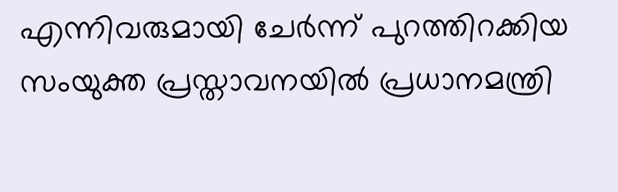എന്നിവരുമായി ചേർന്ന് പുറത്തിറക്കിയ സംയുക്ത പ്രസ്താവനയിൽ പ്രധാനമന്ത്രി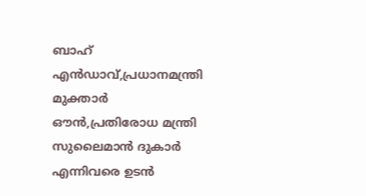ബാഹ് എൻഡാവ്,പ്രധാനമന്ത്രി മുക്താർ ഔൻ,പ്രതിരോധ മന്ത്രി സുലൈമാൻ ദുകാർ എന്നിവരെ ഉടൻ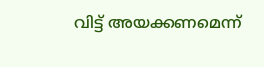വിട്ട് അയക്കണമെന്ന്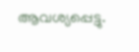ആവശ്യപ്പെട്ടു.